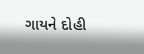ગાયને દોહી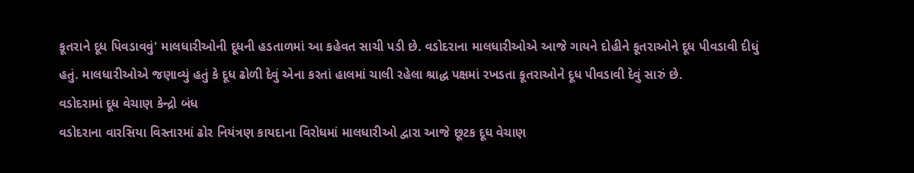કૂતરાને દૂધ પિવડાવવું' માલધારીઓની દૂધની હડતાળમાં આ કહેવત સાચી પડી છે. વડોદરાના માલધારીઓએ આજે ગાયને દોહીને કૂતરાઓને દૂધ પીવડાવી દીધું હતું. માલધારીઓએ જણાવ્યું હતું કે દૂધ ઢોળી દેવું એના કરતાં હાલમાં ચાલી રહેલા શ્રાદ્ધ પક્ષમાં રખડતા કૂતરાઓને દૂધ પીવડાવી દેવું સારું છે.
વડોદરામાં દૂધ વેચાણ કેન્દ્રો બંધ
વડોદરાના વારસિયા વિસ્તારમાં ઢોર નિયંત્રણ કાયદાના વિરોધમાં માલધારીઓ દ્વારા આજે છૂટક દૂધ વેચાણ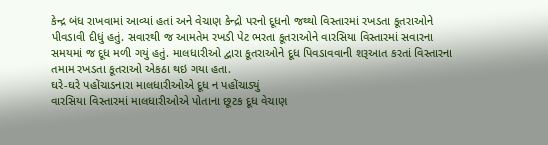કેન્દ્ર બંધ રાખવામાં આવ્યાં હતાં અને વેચાણ કેન્દ્રો પરનો દૂધનો જથ્થો વિસ્તારમાં રખડતા કૂતરાઓને પીવડાવી દીધું હતું. સવારથી જ આમતેમ રખડી પેટ ભરતા કૂતરાઓને વારસિયા વિસ્તારમાં સવારના સમયમાં જ દૂધ મળી ગયું હતું. માલધારીઓ દ્વારા કૂતરાઓને દૂધ પિવડાવવાની શરૂઆત કરતાં વિસ્તારના તમામ રખડતા કૂતરાઓ એકઠા થઇ ગયા હતા.
ઘરે-ઘરે પહોંચાડનારા માલધારીઓએ દૂધ ન પહોંચાડ્યું
વારસિયા વિસ્તારમાં માલધારીઓએ પોતાના છૂટક દૂધ વેચાણ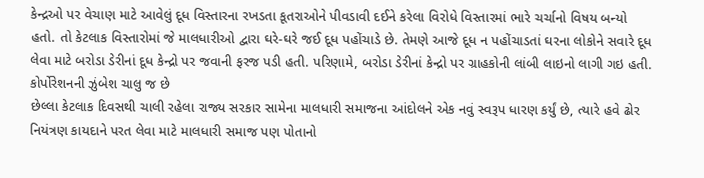કેન્દ્રઓ પર વેચાણ માટે આવેલું દૂધ વિસ્તારના રખડતા કૂતરાઓને પીવડાવી દઈને કરેલા વિરોધે વિસ્તારમાં ભારે ચર્ચાનો વિષય બન્યો હતો. તો કેટલાક વિસ્તારોમાં જે માલધારીઓ દ્વારા ઘરે-ઘરે જઈ દૂધ પહોંચાડે છે. તેમણે આજે દૂધ ન પહોંચાડતાં ઘરના લોકોને સવારે દૂધ લેવા માટે બરોડા ડેરીનાં દૂધ કેન્દ્રો પર જવાની ફરજ પડી હતી. પરિણામે, બરોડા ડેરીનાં કેન્દ્રો પર ગ્રાહકોની લાંબી લાઇનો લાગી ગઇ હતી.
કોર્પોરેશનની ઝુંબેશ ચાલુ જ છે
છેલ્લા કેટલાક દિવસથી ચાલી રહેલા રાજ્ય સરકાર સામેના માલધારી સમાજના આંદોલને એક નવું સ્વરૂપ ધારણ કર્યું છે, ત્યારે હવે ઢોર નિયંત્રણ કાયદાને પરત લેવા માટે માલધારી સમાજ પણ પોતાનો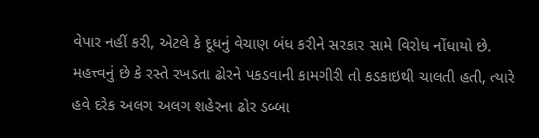વેપાર નહીં કરી, એટલે કે દૂધનું વેચાણ બંધ કરીને સરકાર સામે વિરોધ નોંધાયો છે. મહત્ત્વનું છે કે રસ્તે રખડતા ઢોરને પકડવાની કામગીરી તો કડકાઇથી ચાલતી હતી, ત્યારે હવે દરેક અલગ અલગ શહેરના ઢોર ડબ્બા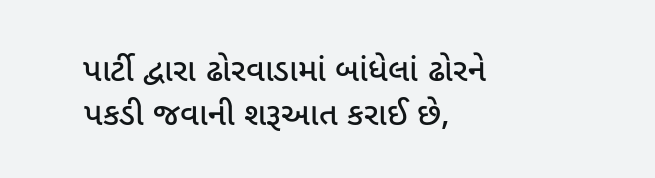પાર્ટી દ્વારા ઢોરવાડામાં બાંધેલાં ઢોરને પકડી જવાની શરૂઆત કરાઈ છે,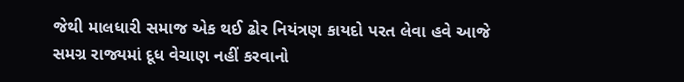જેથી માલધારી સમાજ એક થઈ ઢોર નિયંત્રણ કાયદો પરત લેવા હવે આજે સમગ્ર રાજ્યમાં દૂધ વેચાણ નહીં કરવાનો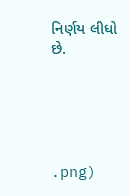નિર્ણય લીધો છે.





.png)